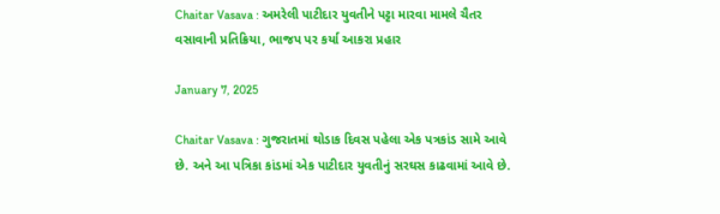Chaitar Vasava : અમરેલી પાટીદાર યુવતીને પટ્ટા મારવા મામલે ચૈતર વસાવાની પ્રતિક્રિયા, ભાજપ પર કર્યા આકરા પ્રહાર

January 7, 2025

Chaitar Vasava : ગુજરાતમાં થોડાક દિવસ પહેલા એક પત્રકાંડ સામે આવે છે. અને આ પત્રિકા કાંડમાં એક પાટીદાર યુવતીનું સરઘસ કાઢવામાં આવે છે.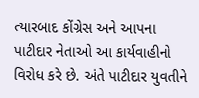ત્યારબાદ કોંગ્રેસ અને આપના પાટીદાર નેતાઓ આ કાર્યવાહીનો વિરોધ કરે છે. અંતે પાટીદાર યુવતીને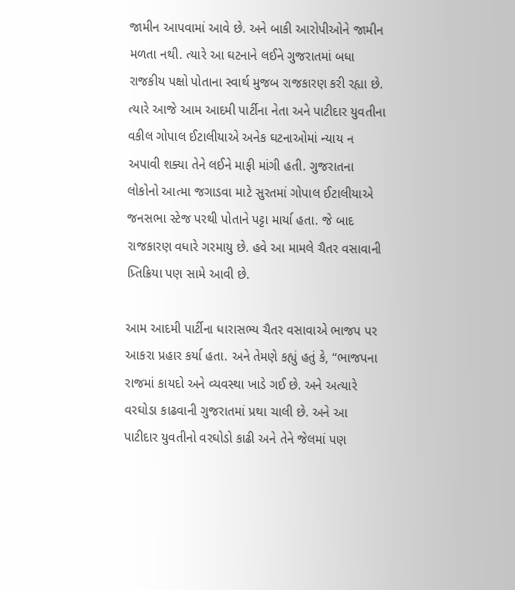જામીન આપવામાં આવે છે. અને બાકી આરોપીઓને જામીન મળતા નથી. ત્યારે આ ઘટનાને લઈને ગુજરાતમાં બધા રાજકીય પક્ષો પોતાના સ્વાર્થ મુજબ રાજકારણ કરી રહ્યા છે. ત્યારે આજે આમ આદમી પાર્ટીના નેતા અને પાટીદાર યુવતીના વકીલ ગોપાલ ઈટાલીયાએ અનેક ઘટનાઓમાં ન્યાય ન અપાવી શક્યા તેને લઈને માફી માંગી હતી. ગુજરાતના લોકોનો આત્મા જગાડવા માટે સુરતમાં ગોપાલ ઈટાલીયાએ જનસભા સ્ટેજ પરથી પોતાને પટ્ટા માર્યા હતા. જે બાદ રાજકારણ વધારે ગરમાયુ છે. હવે આ મામલે ચૈતર વસાવાની પ્ર્તિક્રિયા પણ સામે આવી છે.

આમ આદમી પાર્ટીના ધારાસભ્ય ચૈતર વસાવાએ ભાજપ પર આકરા પ્રહાર કર્યા હતા. અને તેમણે કહ્યું હતું કે, “ભાજપના રાજમાં કાયદો અને વ્યવસ્થા ખાડે ગઈ છે. અને અત્યારે વરઘોડા કાઢવાની ગુજરાતમાં પ્રથા ચાલી છે. અને આ પાટીદાર યુવતીનો વરઘોડો કાઢી અને તેને જેલમાં પણ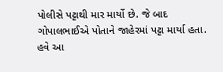પોલીસે પટ્ટાથી માર માર્યો છે. જે બાદ ગોપાલભાઈએ પોતાને જાહેરમાં પટ્ટા માર્યા હતા. હવે આ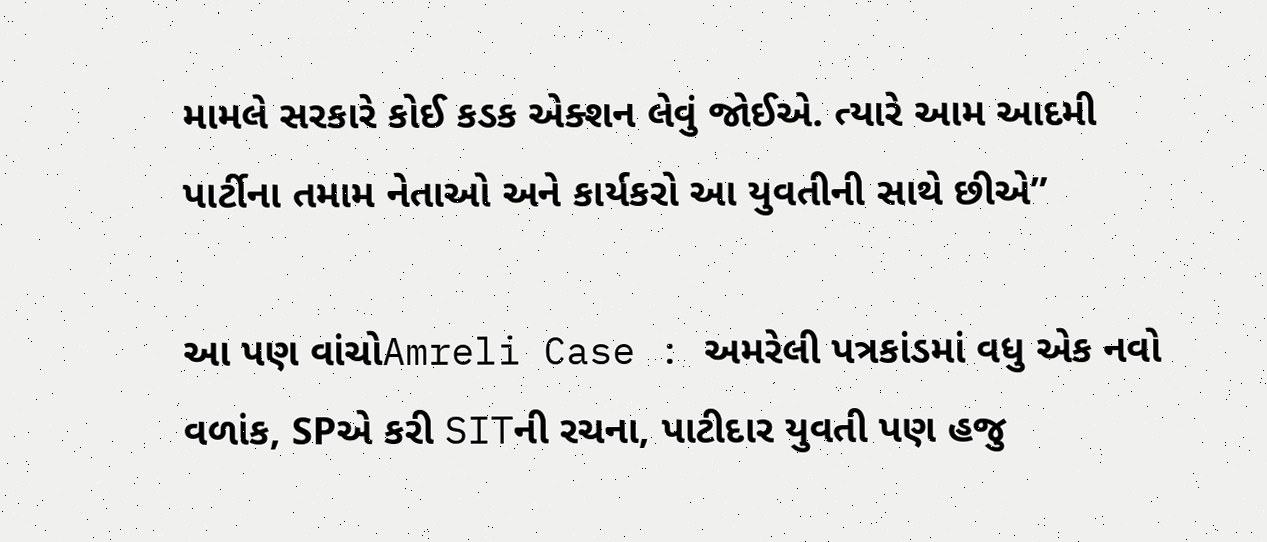મામલે સરકારે કોઈ કડક એક્શન લેવું જોઈએ. ત્યારે આમ આદમી પાર્ટીના તમામ નેતાઓ અને કાર્યકરો આ યુવતીની સાથે છીએ”

આ પણ વાંચોAmreli Case : અમરેલી પત્રકાંડમાં વધુ એક નવો વળાંક, SPએ કરી SITની રચના, પાટીદાર યુવતી પણ હજુ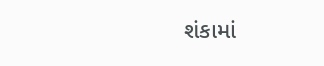શંકામાં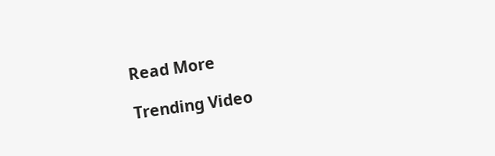Read More

Trending Video